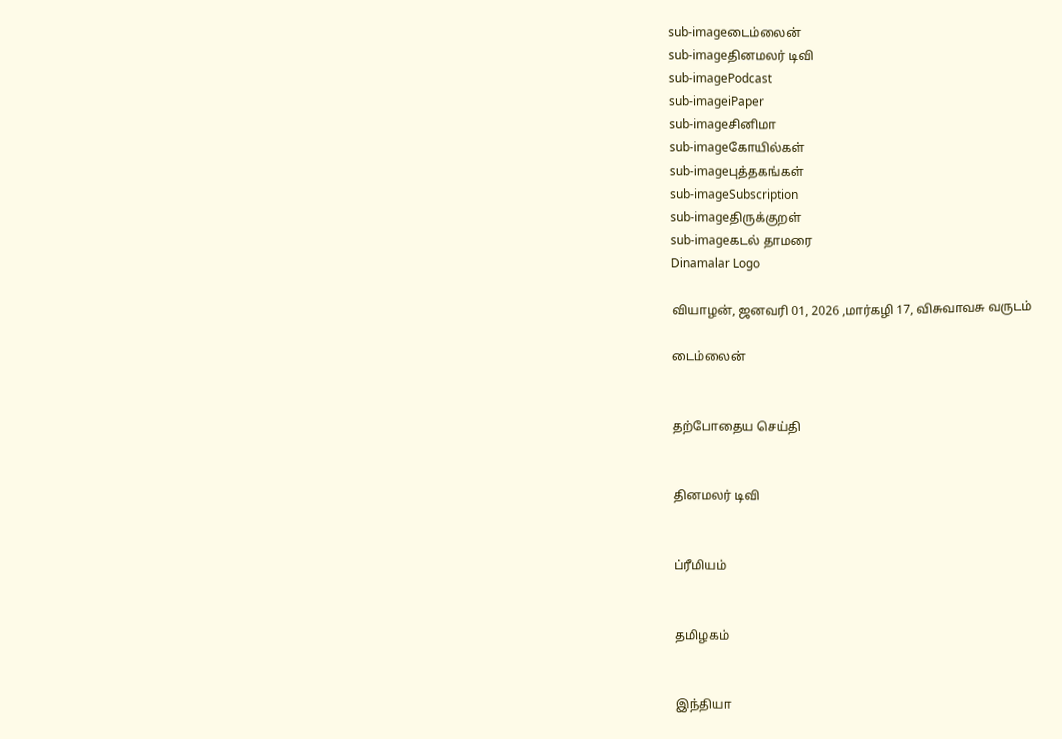sub-imageடைம்லைன்
sub-imageதினமலர் டிவி
sub-imagePodcast
sub-imageiPaper
sub-imageசினிமா
sub-imageகோயில்கள்
sub-imageபுத்தகங்கள்
sub-imageSubscription
sub-imageதிருக்குறள்
sub-imageகடல் தாமரை
Dinamalar Logo

வியாழன், ஜனவரி 01, 2026 ,மார்கழி 17, விசுவாவசு வருடம்

டைம்லைன்


தற்போதைய செய்தி


தினமலர் டிவி


ப்ரீமியம்


தமிழகம்


இந்தியா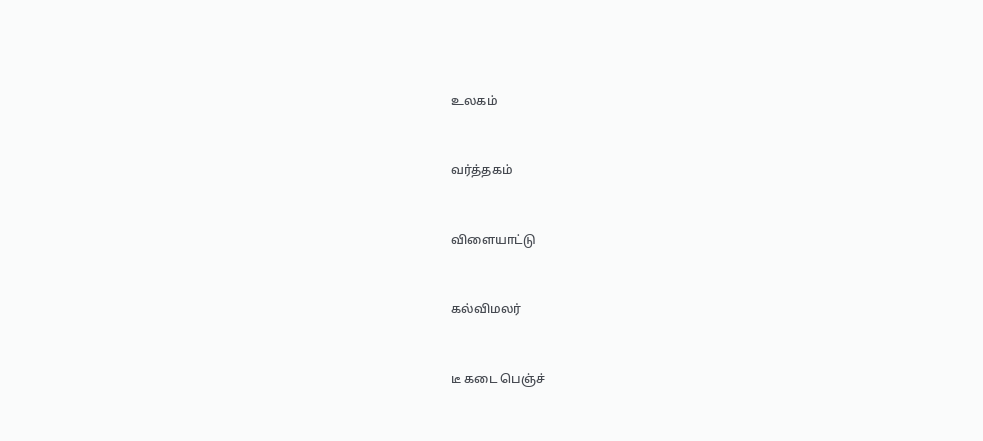உலகம்


வர்த்தகம்


விளையாட்டு


கல்விமலர்


டீ கடை பெஞ்ச்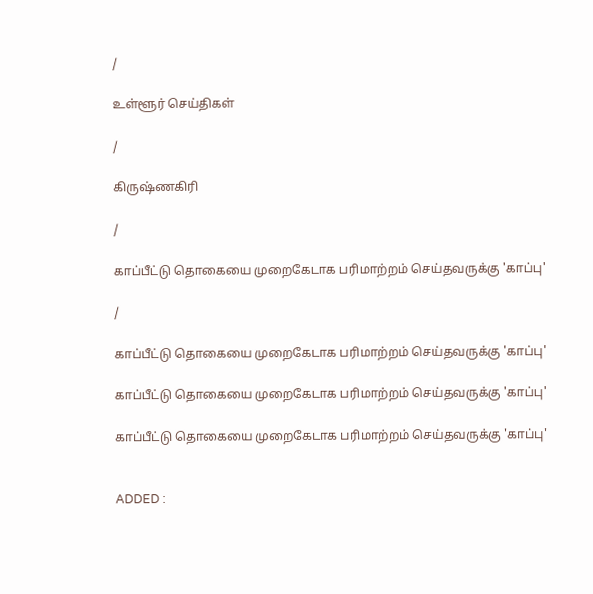/

உள்ளூர் செய்திகள்

/

கிருஷ்ணகிரி

/

காப்பீட்டு தொகையை முறைகேடாக பரிமாற்றம் செய்தவருக்கு 'காப்பு'

/

காப்பீட்டு தொகையை முறைகேடாக பரிமாற்றம் செய்தவருக்கு 'காப்பு'

காப்பீட்டு தொகையை முறைகேடாக பரிமாற்றம் செய்தவருக்கு 'காப்பு'

காப்பீட்டு தொகையை முறைகேடாக பரிமாற்றம் செய்தவருக்கு 'காப்பு'


ADDED :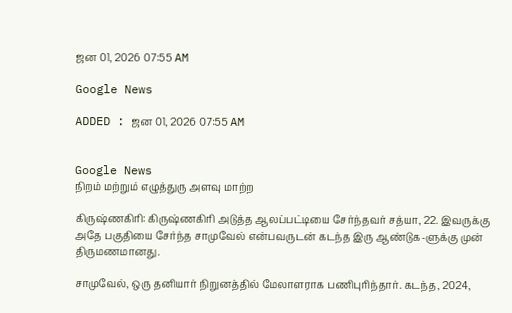ஜன 01, 2026 07:55 AM

Google News

ADDED : ஜன 01, 2026 07:55 AM


Google News
நிறம் மற்றும் எழுத்துரு அளவு மாற்ற

கிருஷ்ணகிரி: கிருஷ்ணகிரி அடுத்த ஆலப்பட்டியை சேர்ந்தவர் சத்யா, 22. இவருக்கு அதே பகுதியை சேர்ந்த சாமுவேல் என்பவருடன் கடந்த இரு ஆண்டுக-ளுக்கு முன் திருமணமானது.

சாமுவேல், ஒரு தனியார் நிறுனத்தில் மேலாளராக பணிபுரிந்தார். கடந்த, 2024,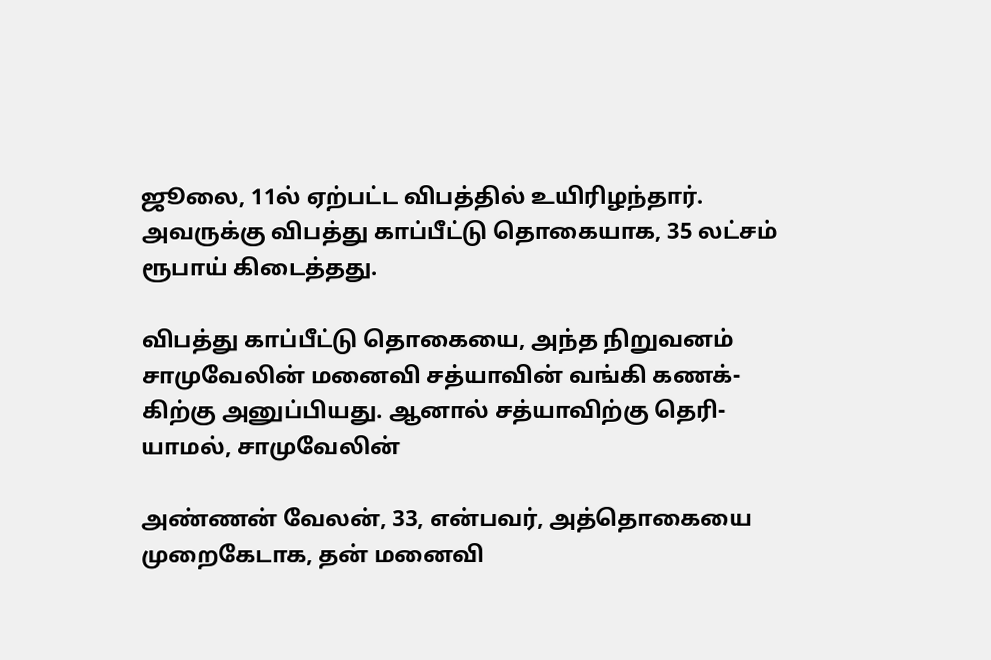ஜூலை, 11ல் ஏற்பட்ட விபத்தில் உயிரிழந்தார். அவருக்கு விபத்து காப்பீட்டு தொகையாக, 35 லட்சம் ரூபாய் கிடைத்தது.

விபத்து காப்பீட்டு தொகையை, அந்த நிறுவனம் சாமுவேலின் மனைவி சத்யாவின் வங்கி கணக்-கிற்கு அனுப்பியது. ஆனால் சத்யாவிற்கு தெரி-யாமல், சாமுவேலின்

அண்ணன் வேலன், 33, என்பவர், அத்தொகையை முறைகேடாக, தன் மனைவி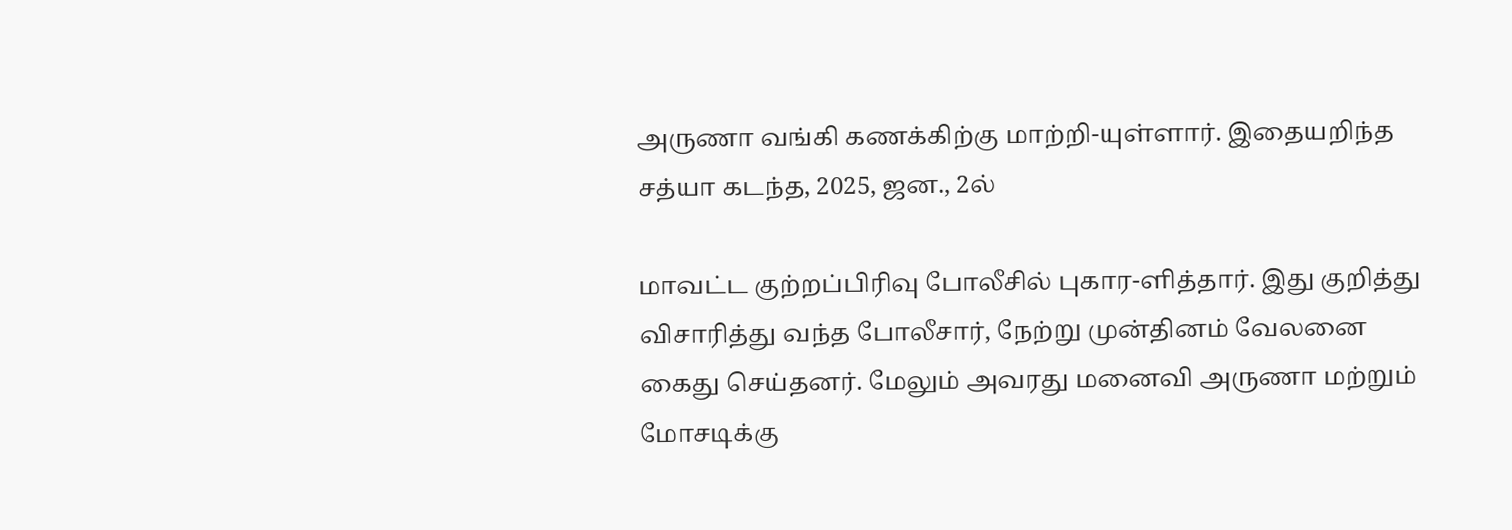அருணா வங்கி கணக்கிற்கு மாற்றி-யுள்ளார். இதையறிந்த சத்யா கடந்த, 2025, ஜன., 2ல்

மாவட்ட குற்றப்பிரிவு போலீசில் புகார-ளித்தார். இது குறித்து விசாரித்து வந்த போலீசார், நேற்று முன்தினம் வேலனை கைது செய்தனர். மேலும் அவரது மனைவி அருணா மற்றும் மோசடிக்கு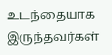உடந்தையாக இருந்தவர்கள்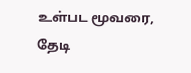உள்பட மூவரை, தேடி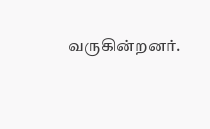வருகின்றனர்.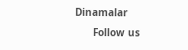Dinamalar
      Follow us